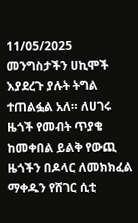11/05/2025
መንግስታችን ሀኪሞች እያደረጉ ያሉት ትግል ተጠልፏል አለ። ለሀገሩ ዜጎች የመብት ጥያቄ ከመቀበል ይልቅ የውጪ ዜጎችን በዶላር ለመክክፈል ማቀዱን የሸገር ሲቲ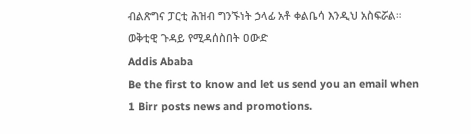ብልጽግና ፓርቲ ሕዝብ ግንኙነት ኃላፊ አቶ ቀልቤሳ እንዲህ አስፍሯል።
ወቅቲዊ ጉዳይ የሚዳሰስበት ዐውድ
Addis Ababa
Be the first to know and let us send you an email when 1 Birr posts news and promotions.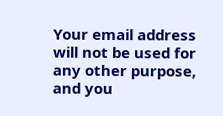Your email address will not be used for any other purpose, and you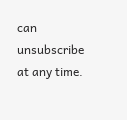can unsubscribe at any time.